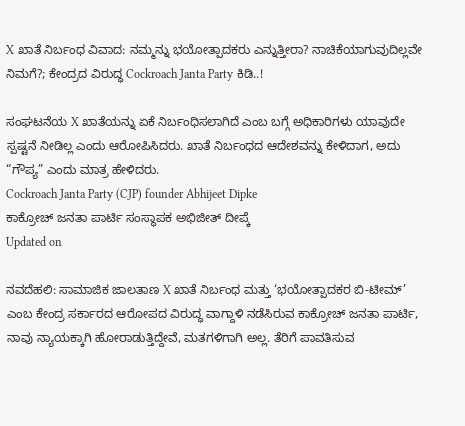X ಖಾತೆ ನಿರ್ಬಂಧ ವಿವಾದ: ನಮ್ಮನ್ನು ಭಯೋತ್ಪಾದಕರು ಎನ್ನುತ್ತೀರಾ? ನಾಚಿಕೆಯಾಗುವುದಿಲ್ಲವೇ ನಿಮಗೆ?; ಕೇಂದ್ರದ ವಿರುದ್ಧ Cockroach Janta Party ಕಿಡಿ..!

ಸಂಘಟನೆಯ X ಖಾತೆಯನ್ನು ಏಕೆ ನಿರ್ಬಂಧಿಸಲಾಗಿದೆ ಎಂಬ ಬಗ್ಗೆ ಅಧಿಕಾರಿಗಳು ಯಾವುದೇ ಸ್ಪಷ್ಟನೆ ನೀಡಿಲ್ಲ ಎಂದು ಆರೋಪಿಸಿದರು. ಖಾತೆ ನಿರ್ಬಂಧದ ಆದೇಶವನ್ನು ಕೇಳಿದಾಗ, ಅದು “ಗೌಪ್ಯ” ಎಂದು ಮಾತ್ರ ಹೇಳಿದರು.
Cockroach Janta Party (CJP) founder Abhijeet Dipke
ಕಾಕ್ರೋಚ್ ಜನತಾ ಪಾರ್ಟಿ ಸಂಸ್ಥಾಪಕ ಅಭಿಜೀತ್ ದೀಪ್ಕೆ
Updated on

ನವದೆಹಲಿ: ಸಾಮಾಜಿಕ ಜಾಲತಾಣ X ಖಾತೆ ನಿರ್ಬಂಧ ಮತ್ತು ‘ಭಯೋತ್ಪಾದಕರ ಬಿ-ಟೀಮ್’ ಎಂಬ ಕೇಂದ್ರ ಸರ್ಕಾರದ ಆರೋಪದ ವಿರುದ್ಧ ವಾಗ್ದಾಳಿ ನಡೆಸಿರುವ ಕಾಕ್ರೋಚ್ ಜನತಾ ಪಾರ್ಟಿ, ನಾವು ನ್ಯಾಯಕ್ಕಾಗಿ ಹೋರಾಡುತ್ತಿದ್ದೇವೆ, ಮತಗಳಿಗಾಗಿ ಅಲ್ಲ. ತೆರಿಗೆ ಪಾವತಿಸುವ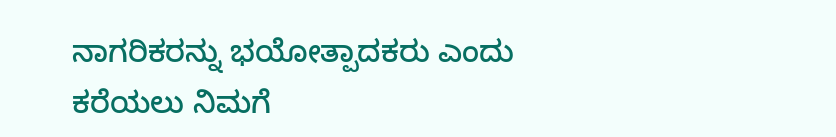ನಾಗರಿಕರನ್ನು ಭಯೋತ್ಪಾದಕರು ಎಂದು ಕರೆಯಲು ನಿಮಗೆ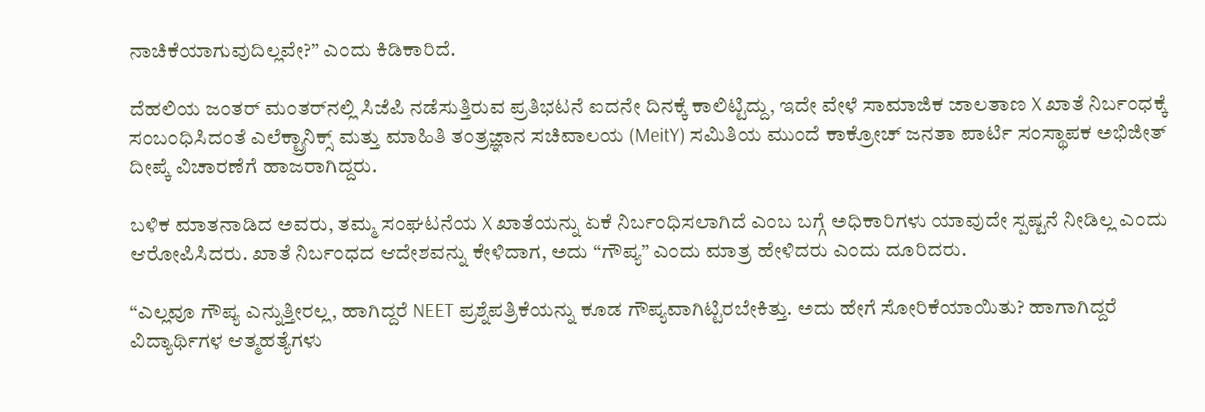ನಾಚಿಕೆಯಾಗುವುದಿಲ್ಲವೇ?” ಎಂದು ಕಿಡಿಕಾರಿದೆ.

ದೆಹಲಿಯ ಜಂತರ್ ಮಂತರ್‌ನಲ್ಲಿ ಸಿಜೆಪಿ ನಡೆಸುತ್ತಿರುವ ಪ್ರತಿಭಟನೆ ಐದನೇ ದಿನಕ್ಕೆ ಕಾಲಿಟ್ಟಿದ್ದು, ಇದೇ ವೇಳೆ ಸಾಮಾಜಿಕ ಜಾಲತಾಣ X ಖಾತೆ ನಿರ್ಬಂಧಕ್ಕೆ ಸಂಬಂಧಿಸಿದಂತೆ ಎಲೆಕ್ಟ್ರಾನಿಕ್ಸ್ ಮತ್ತು ಮಾಹಿತಿ ತಂತ್ರಜ್ಞಾನ ಸಚಿವಾಲಯ (MeitY) ಸಮಿತಿಯ ಮುಂದೆ ಕಾಕ್ರೋಚ್ ಜನತಾ ಪಾರ್ಟಿ ಸಂಸ್ಥಾಪಕ ಅಭಿಜೀತ್ ದೀಪ್ಕೆ ವಿಚಾರಣೆಗೆ ಹಾಜರಾಗಿದ್ದರು.

ಬಳಿಕ ಮಾತನಾಡಿದ ಅವರು, ತಮ್ಮ ಸಂಘಟನೆಯ X ಖಾತೆಯನ್ನು ಏಕೆ ನಿರ್ಬಂಧಿಸಲಾಗಿದೆ ಎಂಬ ಬಗ್ಗೆ ಅಧಿಕಾರಿಗಳು ಯಾವುದೇ ಸ್ಪಷ್ಟನೆ ನೀಡಿಲ್ಲ ಎಂದು ಆರೋಪಿಸಿದರು. ಖಾತೆ ನಿರ್ಬಂಧದ ಆದೇಶವನ್ನು ಕೇಳಿದಾಗ, ಅದು “ಗೌಪ್ಯ” ಎಂದು ಮಾತ್ರ ಹೇಳಿದರು ಎಂದು ದೂರಿದರು.

“ಎಲ್ಲವೂ ಗೌಪ್ಯ ಎನ್ನುತ್ತೀರಲ್ಲ, ಹಾಗಿದ್ದರೆ NEET ಪ್ರಶ್ನೆಪತ್ರಿಕೆಯನ್ನು ಕೂಡ ಗೌಪ್ಯವಾಗಿಟ್ಟಿರಬೇಕಿತ್ತು. ಅದು ಹೇಗೆ ಸೋರಿಕೆಯಾಯಿತು? ಹಾಗಾಗಿದ್ದರೆ ವಿದ್ಯಾರ್ಥಿಗಳ ಆತ್ಮಹತ್ಯೆಗಳು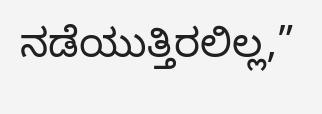ನಡೆಯುತ್ತಿರಲಿಲ್ಲ,”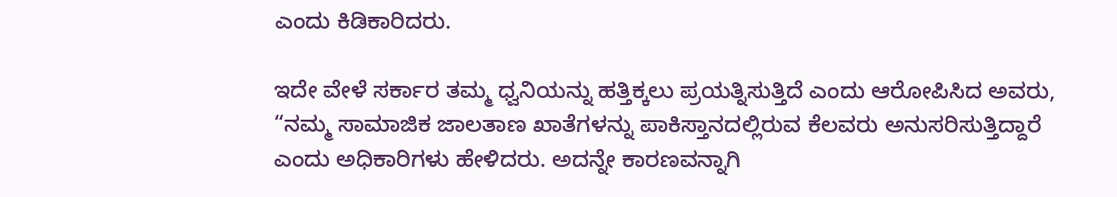ಎಂದು ಕಿಡಿಕಾರಿದರು.

ಇದೇ ವೇಳೆ ಸರ್ಕಾರ ತಮ್ಮ ಧ್ವನಿಯನ್ನು ಹತ್ತಿಕ್ಕಲು ಪ್ರಯತ್ನಿಸುತ್ತಿದೆ ಎಂದು ಆರೋಪಿಸಿದ ಅವರು, “ನಮ್ಮ ಸಾಮಾಜಿಕ ಜಾಲತಾಣ ಖಾತೆಗಳನ್ನು ಪಾಕಿಸ್ತಾನದಲ್ಲಿರುವ ಕೆಲವರು ಅನುಸರಿಸುತ್ತಿದ್ದಾರೆ ಎಂದು ಅಧಿಕಾರಿಗಳು ಹೇಳಿದರು. ಅದನ್ನೇ ಕಾರಣವನ್ನಾಗಿ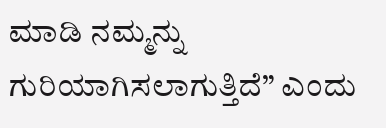ಮಾಡಿ ನಮ್ಮನ್ನು ಗುರಿಯಾಗಿಸಲಾಗುತ್ತಿದೆ” ಎಂದು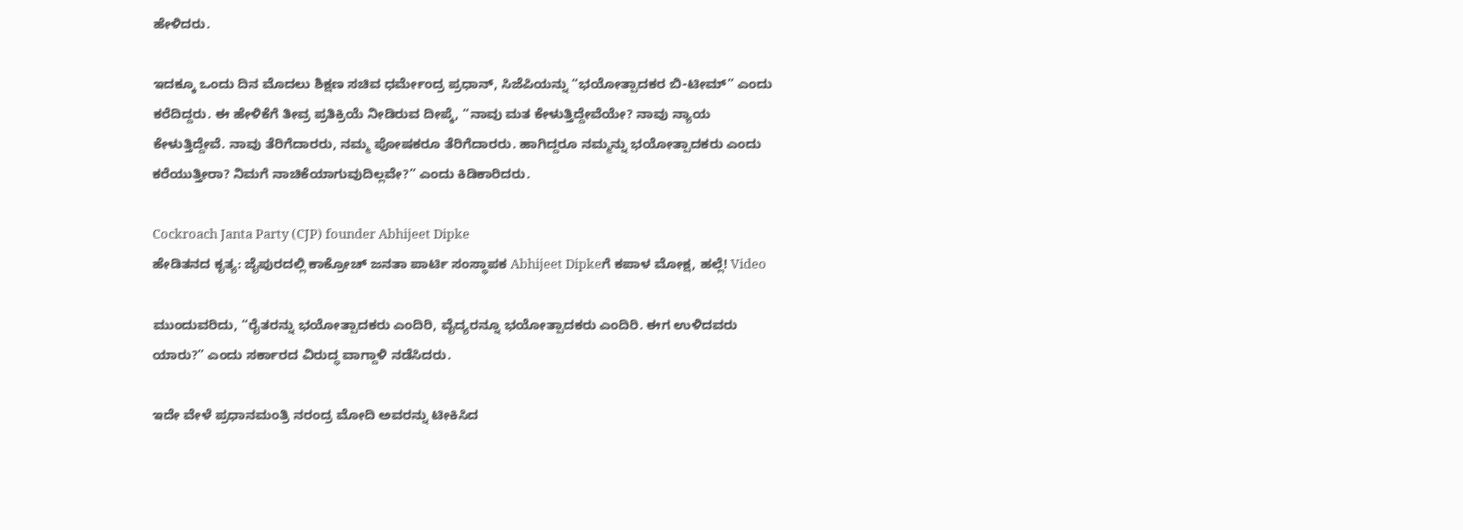ಹೇಳಿದರು.

ಇದಕ್ಕೂ ಒಂದು ದಿನ ಮೊದಲು ಶಿಕ್ಷಣ ಸಚಿವ ಧರ್ಮೇಂದ್ರ ಪ್ರಧಾನ್, ಸಿಜೆಪಿಯನ್ನು “ಭಯೋತ್ಪಾದಕರ ಬಿ-ಟೀಮ್” ಎಂದು ಕರೆದಿದ್ದರು. ಈ ಹೇಳಿಕೆಗೆ ತೀವ್ರ ಪ್ರತಿಕ್ರಿಯೆ ನೀಡಿರುವ ದೀಪ್ಕೆ, “ನಾವು ಮತ ಕೇಳುತ್ತಿದ್ದೇವೆಯೇ? ನಾವು ನ್ಯಾಯ ಕೇಳುತ್ತಿದ್ದೇವೆ. ನಾವು ತೆರಿಗೆದಾರರು, ನಮ್ಮ ಪೋಷಕರೂ ತೆರಿಗೆದಾರರು. ಹಾಗಿದ್ದರೂ ನಮ್ಮನ್ನು ಭಯೋತ್ಪಾದಕರು ಎಂದು ಕರೆಯುತ್ತೀರಾ? ನಿಮಗೆ ನಾಚಿಕೆಯಾಗುವುದಿಲ್ಲವೇ?” ಎಂದು ಕಿಡಿಕಾರಿದರು.

Cockroach Janta Party (CJP) founder Abhijeet Dipke
ಹೇಡಿತನದ ಕೃತ್ಯ: ಜೈಪುರದಲ್ಲಿ ಕಾಕ್ರೋಚ್ ಜನತಾ ಪಾರ್ಟಿ ಸಂಸ್ಥಾಪಕ Abhijeet Dipkeಗೆ ಕಪಾಳ ಮೋಕ್ಷ, ಹಲ್ಲೆ! Video

ಮುಂದುವರಿದು, “ರೈತರನ್ನು ಭಯೋತ್ಪಾದಕರು ಎಂದಿರಿ, ವೈದ್ಯರನ್ನೂ ಭಯೋತ್ಪಾದಕರು ಎಂದಿರಿ. ಈಗ ಉಳಿದವರು ಯಾರು?” ಎಂದು ಸರ್ಕಾರದ ವಿರುದ್ಧ ವಾಗ್ದಾಳಿ ನಡೆಸಿದರು.

ಇದೇ ವೇಳೆ ಪ್ರಧಾನಮಂತ್ರಿ ನರಂದ್ರ ಮೋದಿ ಅವರನ್ನು ಟೀಕಿಸಿದ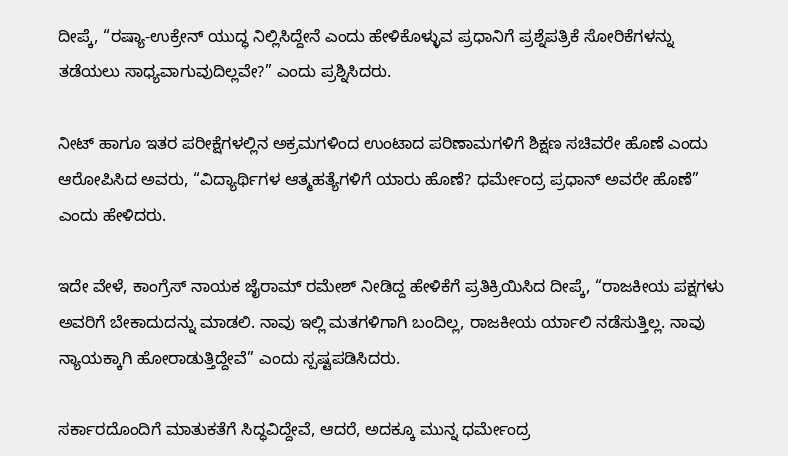ದೀಪ್ಕೆ, “ರಷ್ಯಾ-ಉಕ್ರೇನ್ ಯುದ್ಧ ನಿಲ್ಲಿಸಿದ್ದೇನೆ ಎಂದು ಹೇಳಿಕೊಳ್ಳುವ ಪ್ರಧಾನಿಗೆ ಪ್ರಶ್ನೆಪತ್ರಿಕೆ ಸೋರಿಕೆಗಳನ್ನು ತಡೆಯಲು ಸಾಧ್ಯವಾಗುವುದಿಲ್ಲವೇ?” ಎಂದು ಪ್ರಶ್ನಿಸಿದರು.

ನೀಟ್ ಹಾಗೂ ಇತರ ಪರೀಕ್ಷೆಗಳಲ್ಲಿನ ಅಕ್ರಮಗಳಿಂದ ಉಂಟಾದ ಪರಿಣಾಮಗಳಿಗೆ ಶಿಕ್ಷಣ ಸಚಿವರೇ ಹೊಣೆ ಎಂದು ಆರೋಪಿಸಿದ ಅವರು, “ವಿದ್ಯಾರ್ಥಿಗಳ ಆತ್ಮಹತ್ಯೆಗಳಿಗೆ ಯಾರು ಹೊಣೆ? ಧರ್ಮೇಂದ್ರ ಪ್ರಧಾನ್ ಅವರೇ ಹೊಣೆ” ಎಂದು ಹೇಳಿದರು.

ಇದೇ ವೇಳೆ, ಕಾಂಗ್ರೆಸ್ ನಾಯಕ ಜೈರಾಮ್ ರಮೇಶ್ ನೀಡಿದ್ದ ಹೇಳಿಕೆಗೆ ಪ್ರತಿಕ್ರಿಯಿಸಿದ ದೀಪ್ಕೆ, “ರಾಜಕೀಯ ಪಕ್ಷಗಳು ಅವರಿಗೆ ಬೇಕಾದುದನ್ನು ಮಾಡಲಿ. ನಾವು ಇಲ್ಲಿ ಮತಗಳಿಗಾಗಿ ಬಂದಿಲ್ಲ, ರಾಜಕೀಯ ರ್ಯಾಲಿ ನಡೆಸುತ್ತಿಲ್ಲ. ನಾವು ನ್ಯಾಯಕ್ಕಾಗಿ ಹೋರಾಡುತ್ತಿದ್ದೇವೆ” ಎಂದು ಸ್ಪಷ್ಟಪಡಿಸಿದರು.

ಸರ್ಕಾರದೊಂದಿಗೆ ಮಾತುಕತೆಗೆ ಸಿದ್ಧವಿದ್ದೇವೆ, ಆದರೆ, ಅದಕ್ಕೂ ಮುನ್ನ ಧರ್ಮೇಂದ್ರ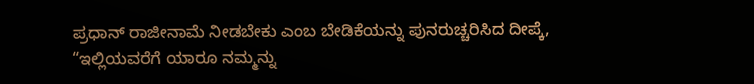ಪ್ರಧಾನ್ ರಾಜೀನಾಮೆ ನೀಡಬೇಕು ಎಂಬ ಬೇಡಿಕೆಯನ್ನು ಪುನರುಚ್ಚರಿಸಿದ ದೀಪ್ಕೆ, “ಇಲ್ಲಿಯವರೆಗೆ ಯಾರೂ ನಮ್ಮನ್ನು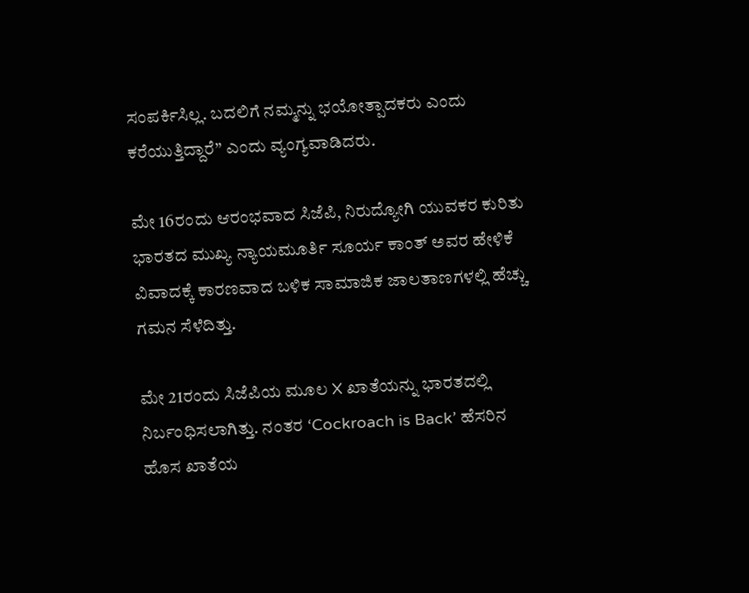ಸಂಪರ್ಕಿಸಿಲ್ಲ. ಬದಲಿಗೆ ನಮ್ಮನ್ನು ಭಯೋತ್ಪಾದಕರು ಎಂದು ಕರೆಯುತ್ತಿದ್ದಾರೆ” ಎಂದು ವ್ಯಂಗ್ಯವಾಡಿದರು.

ಮೇ 16ರಂದು ಆರಂಭವಾದ ಸಿಜೆಪಿ, ನಿರುದ್ಯೋಗಿ ಯುವಕರ ಕುರಿತು ಭಾರತದ ಮುಖ್ಯ ನ್ಯಾಯಮೂರ್ತಿ ಸೂರ್ಯ ಕಾಂತ್ ಅವರ ಹೇಳಿಕೆ ವಿವಾದಕ್ಕೆ ಕಾರಣವಾದ ಬಳಿಕ ಸಾಮಾಜಿಕ ಜಾಲತಾಣಗಳಲ್ಲಿ ಹೆಚ್ಚು ಗಮನ ಸೆಳೆದಿತ್ತು.

ಮೇ 21ರಂದು ಸಿಜೆಪಿಯ ಮೂಲ X ಖಾತೆಯನ್ನು ಭಾರತದಲ್ಲಿ ನಿರ್ಬಂಧಿಸಲಾಗಿತ್ತು. ನಂತರ ‘Cockroach is Back’ ಹೆಸರಿನ ಹೊಸ ಖಾತೆಯ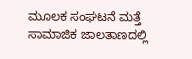ಮೂಲಕ ಸಂಘಟನೆ ಮತ್ತೆ ಸಾಮಾಜಿಕ ಜಾಲತಾಣದಲ್ಲಿ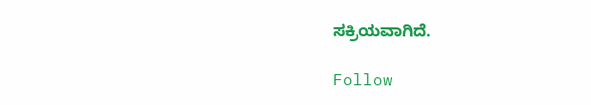ಸಕ್ರಿಯವಾಗಿದೆ.

Follow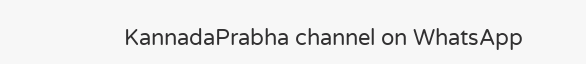KannadaPrabha channel on WhatsApp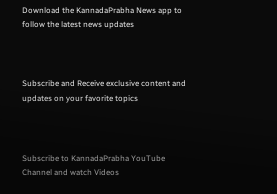Download the KannadaPrabha News app to follow the latest news updates



Subscribe and Receive exclusive content and updates on your favorite topics



Subscribe to KannadaPrabha YouTube Channel and watch Videos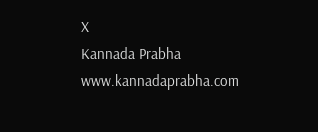X
Kannada Prabha
www.kannadaprabha.com